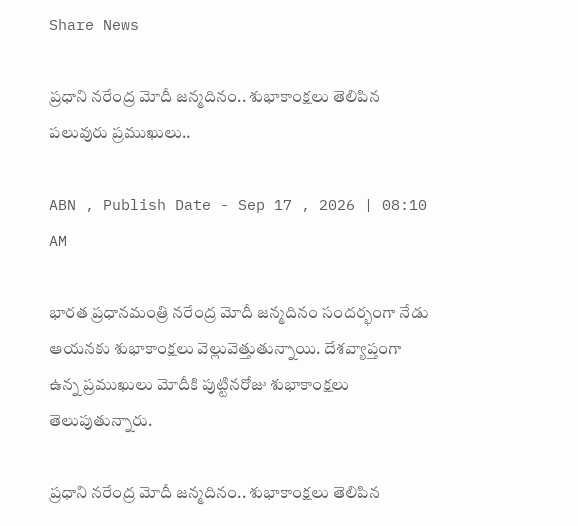Share News

ప్రధాని నరేంద్ర మోదీ జన్మదినం.. శుభాకాంక్షలు తెలిపిన పలువురు ప్రముఖులు..

ABN , Publish Date - Sep 17 , 2026 | 08:10 AM

భారత ప్రధానమంత్రి నరేంద్ర మోదీ జన్మదినం సందర్భంగా నేడు ఆయనకు శుభాకాంక్షలు వెల్లువెత్తుతున్నాయి. దేశవ్యాప్తంగా ఉన్న ప్రముఖులు మోదీకి పుట్టినరోజు శుభాకాంక్షలు తెలుపుతున్నారు.

ప్రధాని నరేంద్ర మోదీ జన్మదినం.. శుభాకాంక్షలు తెలిపిన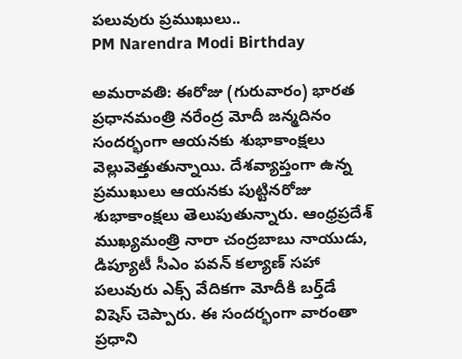పలువురు ప్రముఖులు..
PM Narendra Modi Birthday

అమరావతి: ఈరోజు (గురువారం) భారత ప్రధానమంత్రి నరేంద్ర మోదీ జన్మదినం సందర్భంగా ఆయనకు శుభాకాంక్షలు వెల్లువెత్తుతున్నాయి. దేశవ్యాప్తంగా ఉన్న ప్రముఖులు ఆయనకు పుట్టినరోజు శుభాకాంక్షలు తెలుపుతున్నారు. ఆంధ్రప్రదేశ్ ముఖ్యమంత్రి నారా చంద్రబాబు నాయుడు, డిప్యూటీ సీఎం పవన్ కల్యాణ్ సహా పలువురు ఎక్స్ వేదికగా మోదీకి బర్త్‌డే విషెస్ చెప్పారు. ఈ సందర్భంగా వారంతా ప్రధాని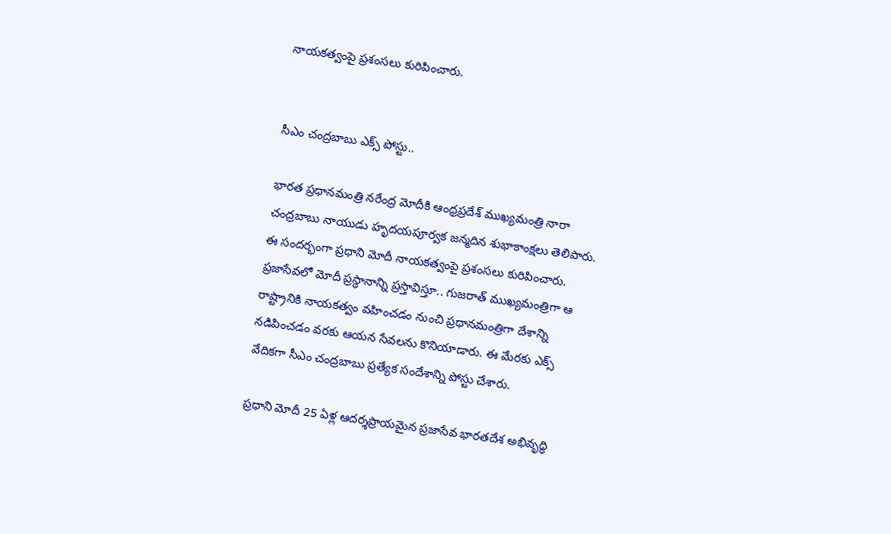నాయకత్వంపై ప్రశంసలు కురిపించారు.


సీఎం చంద్రబాబు ఎక్స్ పోస్టు..

భారత ప్రధానమంత్రి నరేంద్ర మోదీకి ఆంధ్రప్రదేశ్ ముఖ్యమంత్రి నారా చంద్రబాబు నాయుడు హృదయపూర్వక జన్మదిన శుభాకాంక్షలు తెలిపారు. ఈ సందర్భంగా ప్రధాని మోదీ నాయకత్వంపై ప్రశంసలు కురిపించారు. ప్రజాసేవలో మోదీ ప్రస్థానాన్ని ప్రస్తావిస్తూ.. గుజరాత్ ముఖ్యమంత్రిగా ఆ రాష్ట్రానికి నాయకత్వం వహించడం నుంచి ప్రధానమంత్రిగా దేశాన్ని నడిపించడం వరకు ఆయన సేవలను కొనియాడారు. ఈ మేరకు ఎక్స్ వేదికగా సీఎం చంద్రబాబు ప్రత్యేక సందేశాన్ని పోస్టు చేశారు.

ప్రధాని మోదీ 25 ఏళ్ల ఆదర్శప్రాయమైన ప్రజాసేవ భారతదేశ అభివృద్ధి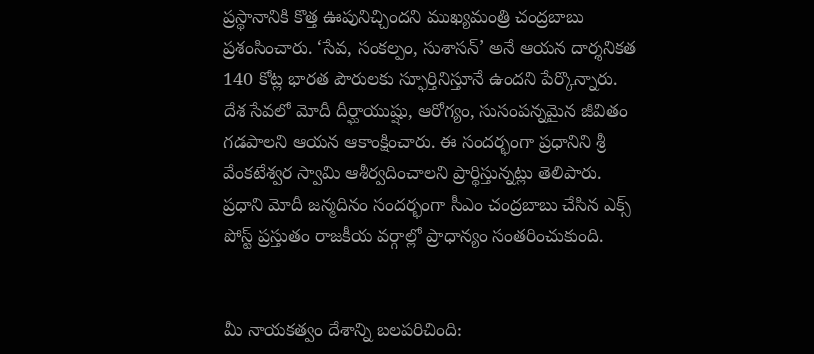ప్రస్థానానికి కొత్త ఊపునిచ్చిందని ముఖ్యమంత్రి చంద్రబాబు ప్రశంసించారు. ‘సేవ, సంకల్పం, సుశాసన్’ అనే ఆయన దార్శనికత 140 కోట్ల భారత పౌరులకు స్ఫూర్తినిస్తూనే ఉందని పేర్కొన్నారు. దేశ సేవలో మోదీ దీర్ఘాయుష్షు, ఆరోగ్యం, సుసంపన్నమైన జీవితం గడపాలని ఆయన ఆకాంక్షించారు. ఈ సందర్భంగా ప్రధానిని శ్రీ వేంకటేశ్వర స్వామి ఆశీర్వదించాలని ప్రార్థిస్తున్నట్లు తెలిపారు. ప్రధాని మోదీ జన్మదినం సందర్భంగా సీఎం చంద్రబాబు చేసిన ఎక్స్ పోస్ట్ ప్రస్తుతం రాజకీయ వర్గాల్లో ప్రాధాన్యం సంతరించుకుంది.


మీ నాయకత్వం దేశాన్ని బలపరిచింది: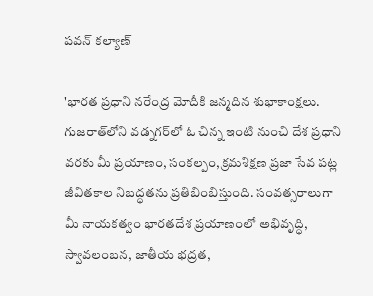పవన్ కల్యాణ్

'భారత ప్రధాని నరేంద్ర మోదీకి జన్మదిన శుభాకాంక్షలు. గుజరాత్‌లోని వడ్నగర్‌లో ఓ చిన్న ఇంటి నుంచి దేశ ప్రధాని వరకు మీ ప్రయాణం, సంకల్పం, క్రమశిక్షణ ప్రజా సేవ పట్ల జీవితకాల నిబద్ధతను ప్రతిబింబిస్తుంది. సంవత్సరాలుగా మీ నాయకత్వం భారతదేశ ప్రయాణంలో అభివృద్ధి, స్వావలంబన, జాతీయ భద్రత,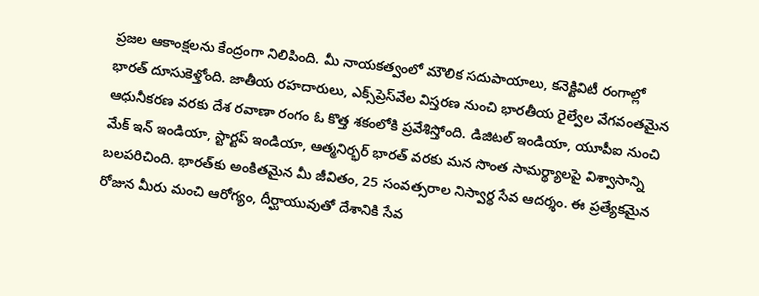ప్రజల ఆకాంక్షలను కేంద్రంగా నిలిపింది. మీ నాయకత్వంలో మౌలిక సదుపాయాలు, కనెక్టివిటీ రంగాల్లో భారత్ దూసుకెళ్తోంది. జాతీయ రహదారులు, ఎక్స్‌ప్రెస్‌వేల విస్తరణ నుంచి భారతీయ రైల్వేల వేగవంతమైన ఆధునీకరణ వరకు దేశ రవాణా రంగం ఓ కొత్త శకంలోకి ప్రవేశిస్తోంది. డిజిటల్ ఇండియా, యూపీఐ నుంచి మేక్ ఇన్ ఇండియా, స్టార్టప్ ఇండియా, ఆత్మనిర్భర్ భారత్ వరకు మన సొంత సామర్థ్యాలపై విశ్వాసాన్ని బలపరిచింది. భారత్‌కు అంకితమైన మీ జీవితం, 25 సంవత్సరాల నిస్వార్థ సేవ ఆదర్శం. ఈ ప్రత్యేకమైన రోజున మీరు మంచి ఆరోగ్యం, దీర్ఘాయువుతో దేశానికి సేవ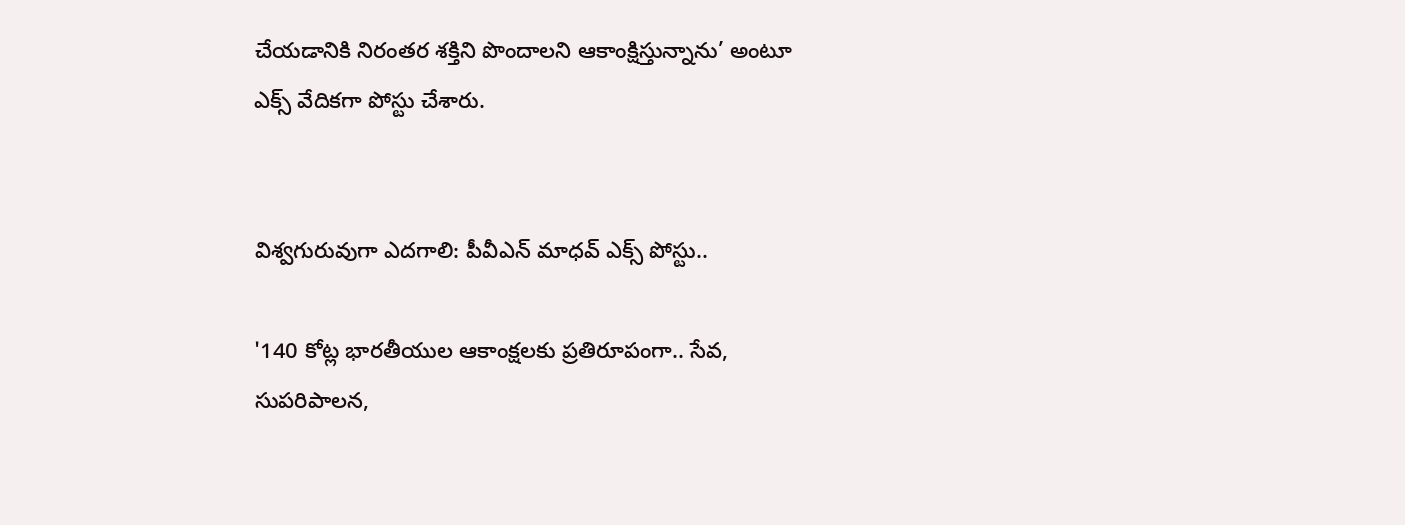చేయడానికి నిరంతర శక్తిని పొందాలని ఆకాంక్షిస్తున్నాను’ అంటూ ఎక్స్ వేదికగా పోస్టు చేశారు.


విశ్వగురువుగా ఎదగాలి: పీవీఎన్ మాధవ్ ఎక్స్ పోస్టు..

'140 కోట్ల భారతీయుల ఆకాంక్షలకు ప్రతిరూపంగా.. సేవ, సుపరిపాలన,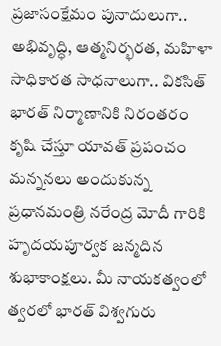ప్రజాసంక్షేమం పునాదులుగా.. అభివృద్ధి, ఆత్మనిర్భరత, మహిళా సాధికారత సాధనాలుగా.. వికసిత్ భారత్ నిర్మాణానికి నిరంతరం కృషి చేస్తూ యావత్ ప్రపంచం మన్ననలు అందుకున్న ప్రధానమంత్రి నరేంద్ర మోదీ గారికి హృదయపూర్వక జన్మదిన శుభాకాంక్షలు. మీ నాయకత్వంలో త్వరలో భారత్ విశ్వగురు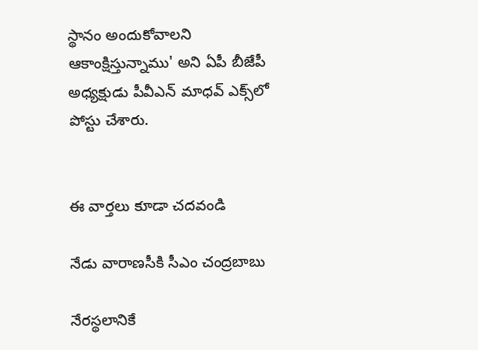స్థానం అందుకోవాలని ఆకాంక్షిస్తున్నాము' అని ఏపీ బీజేపీ అధ్యక్షుడు పీవీఎన్ మాధవ్ ఎక్స్‌లో పోస్టు చేశారు.


ఈ వార్తలు కూడా చదవండి

నేడు వారాణసీకి సీఎం చంద్రబాబు

నేరస్థలానికే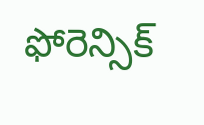ఫోరెన్సిక్‌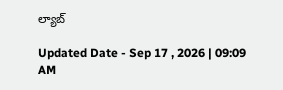ల్యాబ్‌

Updated Date - Sep 17 , 2026 | 09:09 AM